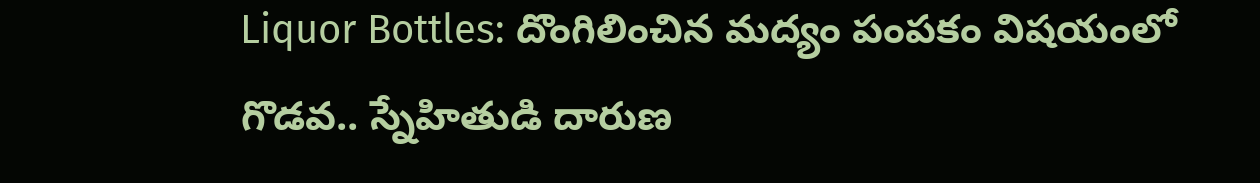Liquor Bottles: దొంగిలించిన మద్యం పంపకం విషయంలో గొడవ.. స్నేహితుడి దారుణ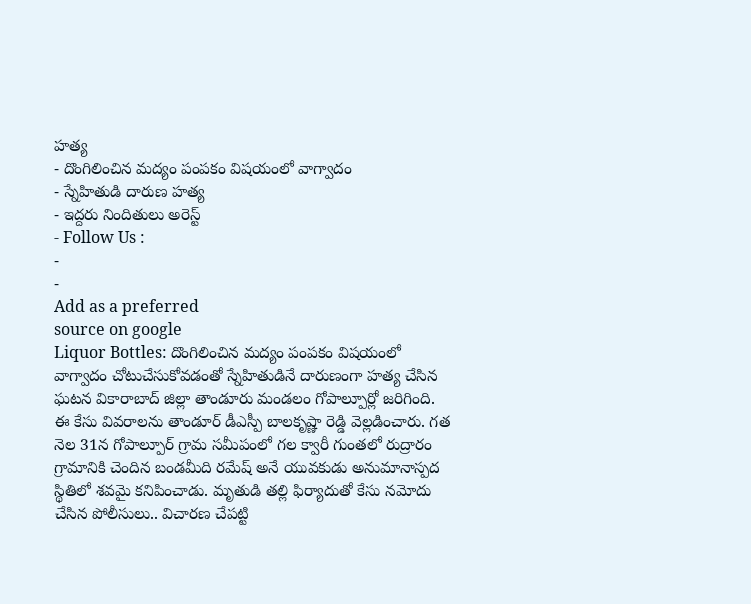హత్య
- దొంగిలించిన మద్యం పంపకం విషయంలో వాగ్వాదం
- స్నేహితుడి దారుణ హత్య
- ఇద్దరు నిందితులు అరెస్ట్
- Follow Us :
-
-
Add as a preferred
source on google
Liquor Bottles: దొంగిలించిన మద్యం పంపకం విషయంలో వాగ్వాదం చోటుచేసుకోవడంతో స్నేహితుడినే దారుణంగా హత్య చేసిన ఘటన వికారాబాద్ జిల్లా తాండూరు మండలం గోపాల్పూర్లో జరిగింది. ఈ కేసు వివరాలను తాండూర్ డీఎస్పీ బాలకృష్ణా రెడ్డి వెల్లడించారు. గత నెల 31న గోపాల్పూర్ గ్రామ సమీపంలో గల క్వారీ గుంతలో రుద్రారం గ్రామానికి చెందిన బండమీది రమేష్ అనే యువకుడు అనుమానాస్పద స్థితిలో శవమై కనిపించాడు. మృతుడి తల్లి ఫిర్యాదుతో కేసు నమోదు చేసిన పోలీసులు.. విచారణ చేపట్టి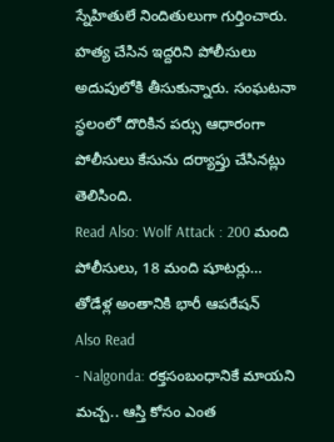స్నేహితులే నిందితులుగా గుర్తించారు. హత్య చేసిన ఇద్దరిని పోలీసులు అదుపులోకి తీసుకున్నారు. సంఘటనా స్థలంలో దొరికిన పర్సు ఆధారంగా పోలీసులు కేసును దర్యాప్తు చేసినట్లు తెలిసింది.
Read Also: Wolf Attack : 200 మంది పోలీసులు, 18 మంది షూటర్లు… తోడేళ్ల అంతానికి భారీ ఆపరేషన్
Also Read
- Nalgonda: రక్తసంబంధానికే మాయని మచ్చ.. ఆస్తి కోసం ఎంత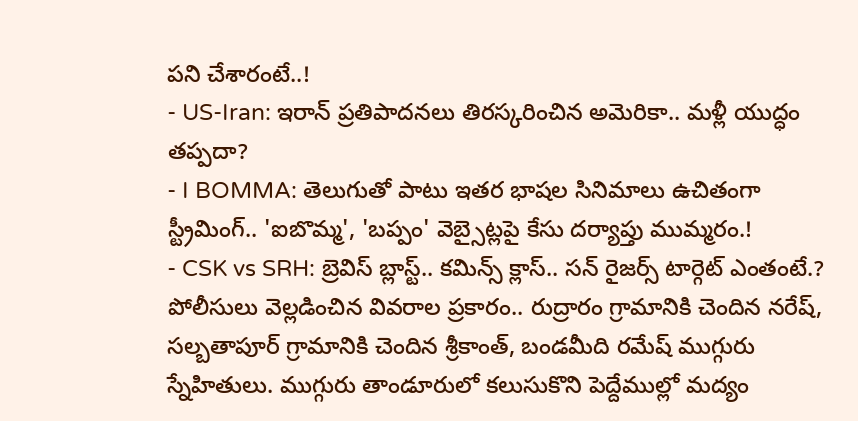పని చేశారంటే..!
- US-Iran: ఇరాన్ ప్రతిపాదనలు తిరస్కరించిన అమెరికా.. మళ్లీ యుద్ధం తప్పదా?
- I BOMMA: తెలుగుతో పాటు ఇతర భాషల సినిమాలు ఉచితంగా స్ట్రీమింగ్.. 'ఐబొమ్మ', 'బప్పం' వెబ్సైట్లపై కేసు దర్యాప్తు ముమ్మరం.!
- CSK vs SRH: బ్రెవిస్ బ్లాస్ట్.. కమిన్స్ క్లాస్.. సన్ రైజర్స్ టార్గెట్ ఎంతంటే.?
పోలీసులు వెల్లడించిన వివరాల ప్రకారం.. రుద్రారం గ్రామానికి చెందిన నరేష్, సల్బతాపూర్ గ్రామానికి చెందిన శ్రీకాంత్, బండమీది రమేష్ ముగ్గురు స్నేహితులు. ముగ్గురు తాండూరులో కలుసుకొని పెద్దేముల్లో మద్యం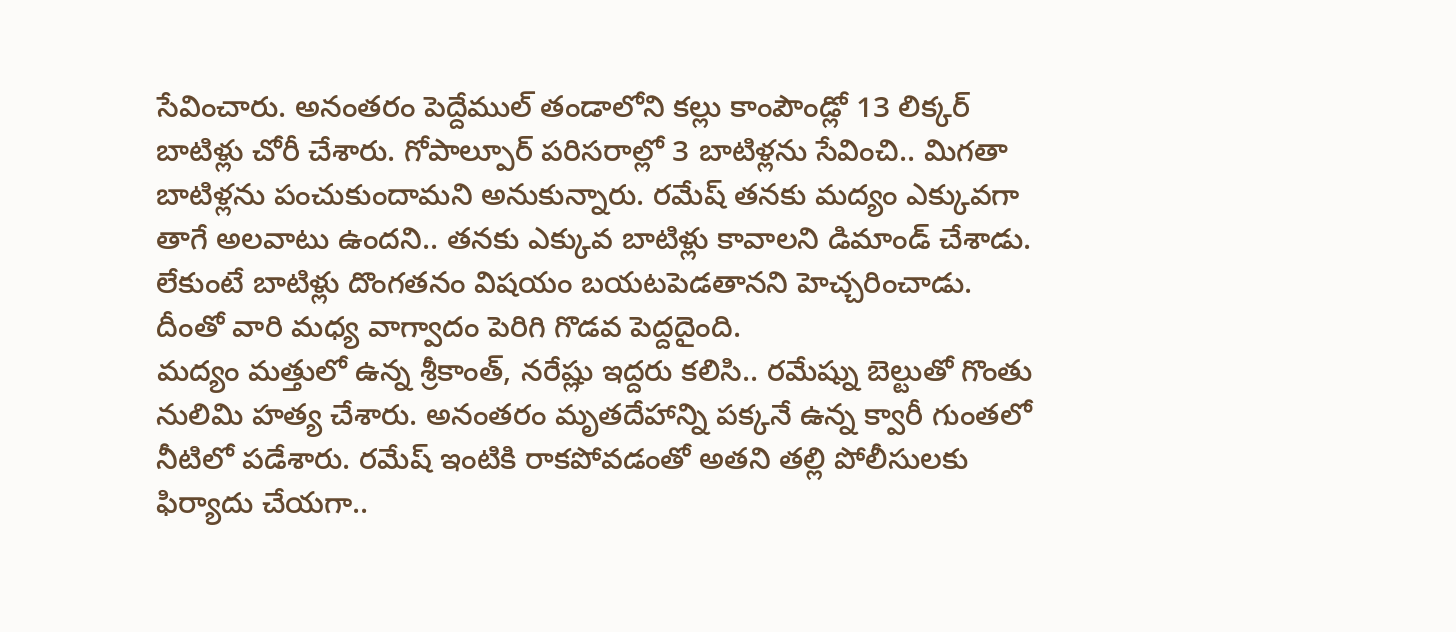సేవించారు. అనంతరం పెద్దేముల్ తండాలోని కల్లు కాంపౌండ్లో 13 లిక్కర్ బాటిళ్లు చోరీ చేశారు. గోపాల్పూర్ పరిసరాల్లో 3 బాటిళ్లను సేవించి.. మిగతా బాటిళ్లను పంచుకుందామని అనుకున్నారు. రమేష్ తనకు మద్యం ఎక్కువగా తాగే అలవాటు ఉందని.. తనకు ఎక్కువ బాటిళ్లు కావాలని డిమాండ్ చేశాడు. లేకుంటే బాటిళ్లు దొంగతనం విషయం బయటపెడతానని హెచ్చరించాడు. దీంతో వారి మధ్య వాగ్వాదం పెరిగి గొడవ పెద్దదైంది.
మద్యం మత్తులో ఉన్న శ్రీకాంత్, నరేష్లు ఇద్దరు కలిసి.. రమేష్ను బెల్టుతో గొంతు నులిమి హత్య చేశారు. అనంతరం మృతదేహాన్ని పక్కనే ఉన్న క్వారీ గుంతలో నీటిలో పడేశారు. రమేష్ ఇంటికి రాకపోవడంతో అతని తల్లి పోలీసులకు ఫిర్యాదు చేయగా..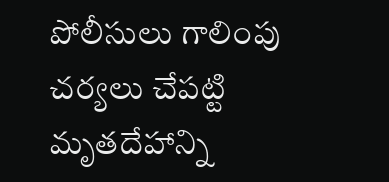పోలీసులు గాలింపు చర్యలు చేపట్టి మృతదేహాన్ని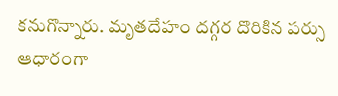కనుగొన్నారు. మృతదేహం దగ్గర దొరికిన పర్సు ఆధారంగా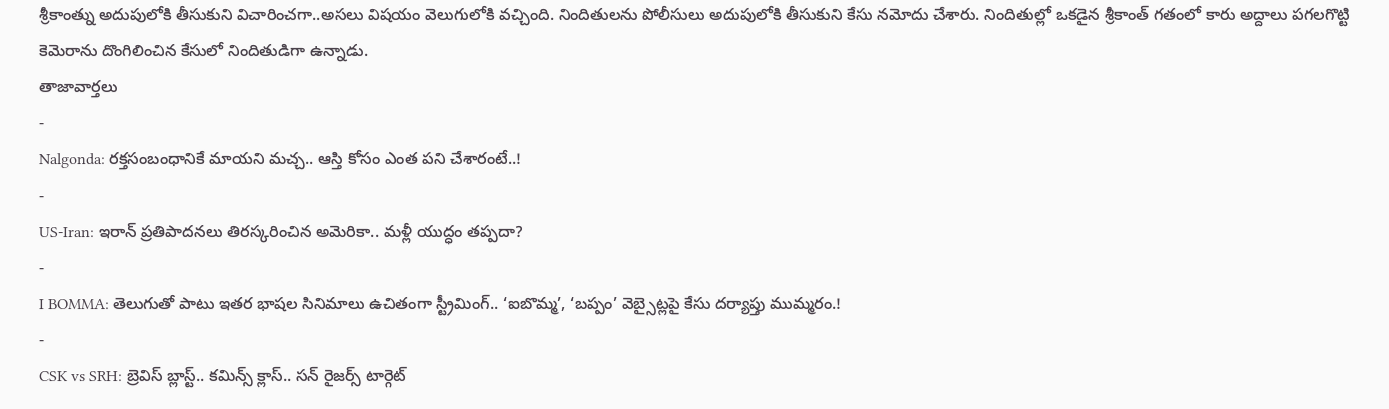శ్రీకాంత్ను అదుపులోకి తీసుకుని విచారించగా..అసలు విషయం వెలుగులోకి వచ్చింది. నిందితులను పోలీసులు అదుపులోకి తీసుకుని కేసు నమోదు చేశారు. నిందితుల్లో ఒకడైన శ్రీకాంత్ గతంలో కారు అద్దాలు పగలగొట్టి కెమెరాను దొంగిలించిన కేసులో నిందితుడిగా ఉన్నాడు.
తాజావార్తలు
-
Nalgonda: రక్తసంబంధానికే మాయని మచ్చ.. ఆస్తి కోసం ఎంత పని చేశారంటే..!
-
US-Iran: ఇరాన్ ప్రతిపాదనలు తిరస్కరించిన అమెరికా.. మళ్లీ యుద్ధం తప్పదా?
-
I BOMMA: తెలుగుతో పాటు ఇతర భాషల సినిమాలు ఉచితంగా స్ట్రీమింగ్.. ‘ఐబొమ్మ’, ‘బప్పం’ వెబ్సైట్లపై కేసు దర్యాప్తు ముమ్మరం.!
-
CSK vs SRH: బ్రెవిస్ బ్లాస్ట్.. కమిన్స్ క్లాస్.. సన్ రైజర్స్ టార్గెట్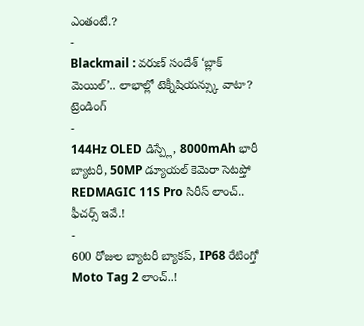ఎంతంటే.?
-
Blackmail : వరుణ్ సందేశ్ ‘బ్లాక్ మెయిల్’.. లాభాల్లో టెక్నీషియన్స్కు వాటా?
ట్రెండింగ్
-
144Hz OLED డిస్ప్లే, 8000mAh భారీ బ్యాటరీ, 50MP డ్యూయల్ కెమెరా సెటప్తో REDMAGIC 11S Pro సిరీస్ లాంచ్.. ఫీచర్స్ ఇవే.!
-
600 రోజుల బ్యాటరీ బ్యాకప్, IP68 రేటింగ్తో Moto Tag 2 లాంచ్..!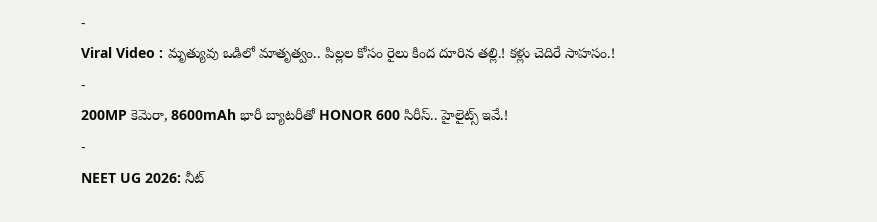-
Viral Video : మృత్యువు ఒడిలో మాతృత్వం.. పిల్లల కోసం రైలు కింద దూరిన తల్లి.! కళ్లు చెదిరే సాహసం.!
-
200MP కెమెరా, 8600mAh భారీ బ్యాటరీతో HONOR 600 సిరీస్.. హైలైట్స్ ఇవే.!
-
NEET UG 2026: నీట్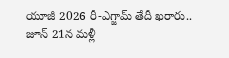యూజీ 2026 రీ-ఎగ్జామ్ తేదీ ఖరారు.. జూన్ 21న మళ్లీ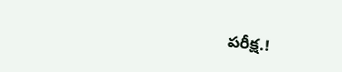పరీక్ష.!